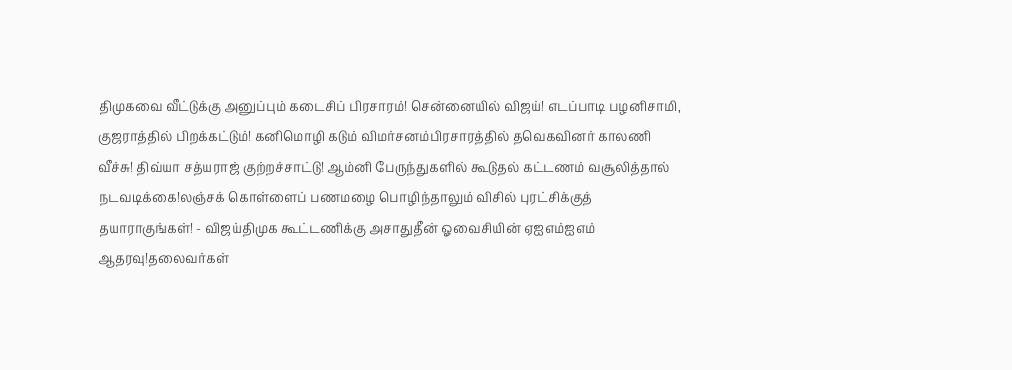திமுகவை வீட்டுக்கு அனுப்பும் கடைசிப் பிரசாரம்! சென்னையில் விஜய்! எடப்பாடி பழனிசாமி, குஜராத்தில் பிறக்கட்டும்! கனிமொழி கடும் விமர்சனம்பிரசாரத்தில் தவெகவினர் காலணி வீச்சு! திவ்யா சத்யராஜ் குற்றச்சாட்டு! ஆம்னி பேருந்துகளில் கூடுதல் கட்டணம் வசூலித்தால் நடவடிக்கை!லஞ்சக் கொள்ளைப் பணமழை பொழிந்தாலும் விசில் புரட்சிக்குத் தயாராகுங்கள்! - விஜய்திமுக கூட்டணிக்கு அசாதுதீன் ஓவைசியின் ஏஐஎம்ஐஎம் ஆதரவு!தலைவர்கள்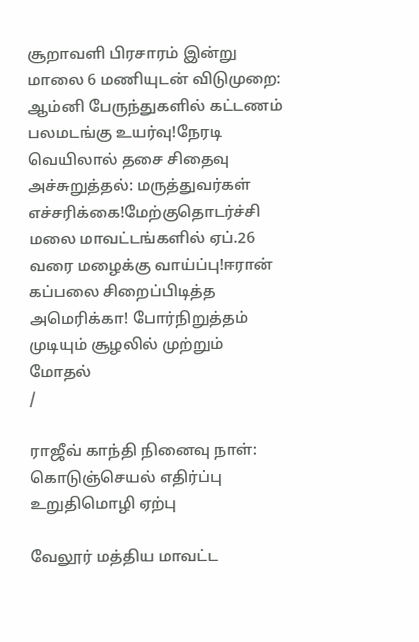சூறாவளி பிரசாரம் இன்று மாலை 6 மணியுடன் விடுமுறை: ஆம்னி பேருந்துகளில் கட்டணம் பலமடங்கு உயர்வு!நேரடி வெயிலால் தசை சிதைவு அச்சுறுத்தல்: மருத்துவர்கள் எச்சரிக்கை!மேற்குதொடர்ச்சி மலை மாவட்டங்களில் ஏப்.26 வரை மழைக்கு வாய்ப்பு!ஈரான் கப்பலை சிறைப்பிடித்த அமெரிக்கா! போர்நிறுத்தம் முடியும் சூழலில் முற்றும் மோதல்
/

ராஜீவ் காந்தி நினைவு நாள்: கொடுஞ்செயல் எதிர்ப்பு உறுதிமொழி ஏற்பு

வேலூர் மத்திய மாவட்ட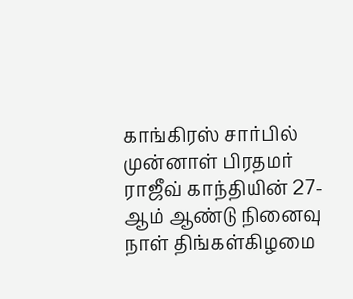காங்கிரஸ் சார்பில் முன்னாள் பிரதமர் ராஜீவ் காந்தியின் 27-ஆம் ஆண்டு நினைவு நாள் திங்கள்கிழமை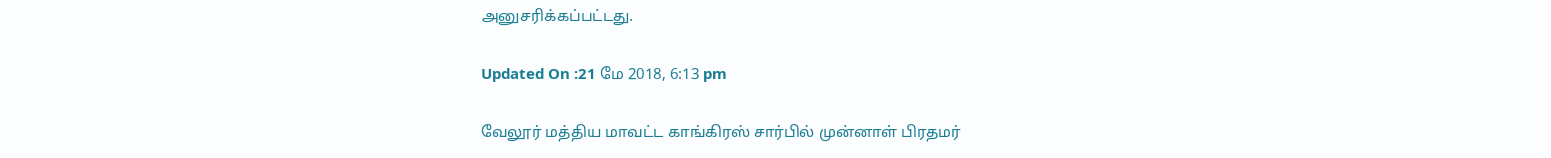அனுசரிக்கப்பட்டது.

Updated On :21 மே 2018, 6:13 pm

வேலூர் மத்திய மாவட்ட காங்கிரஸ் சார்பில் முன்னாள் பிரதமர்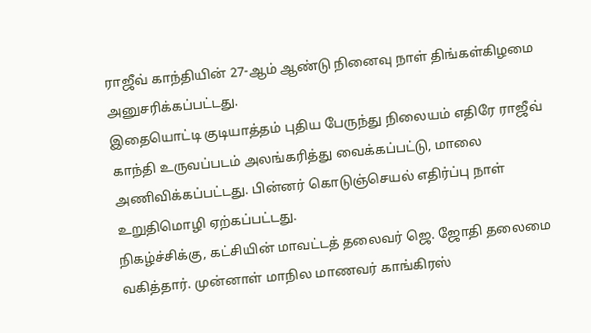ராஜீவ் காந்தியின் 27-ஆம் ஆண்டு நினைவு நாள் திங்கள்கிழமை அனுசரிக்கப்பட்டது.
இதையொட்டி குடியாத்தம் புதிய பேருந்து நிலையம் எதிரே ராஜீவ் காந்தி உருவப்படம் அலங்கரித்து வைக்கப்பட்டு, மாலை அணிவிக்கப்பட்டது. பின்னர் கொடுஞ்செயல் எதிர்ப்பு நாள் உறுதிமொழி ஏற்கப்பட்டது.
நிகழ்ச்சிக்கு, கட்சியின் மாவட்டத் தலைவர் ஜெ. ஜோதி தலைமை வகித்தார். முன்னாள் மாநில மாணவர் காங்கிரஸ்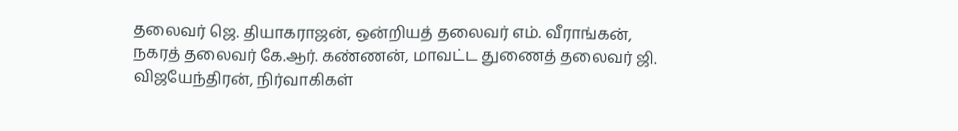தலைவர் ஜெ. தியாகராஜன், ஒன்றியத் தலைவர் எம். வீராங்கன், நகரத் தலைவர் கே.ஆர். கண்ணன், மாவட்ட துணைத் தலைவர் ஜி. விஜயேந்திரன், நிர்வாகிகள்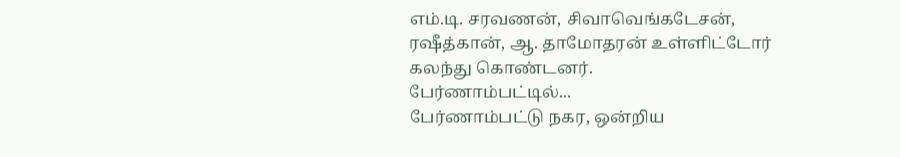எம்.டி. சரவணன், சிவாவெங்கடேசன், ரஷீத்கான், ஆ. தாமோதரன் உள்ளிட்டோர் கலந்து கொண்டனர்.
பேர்ணாம்பட்டில்...
பேர்ணாம்பட்டு நகர, ஒன்றிய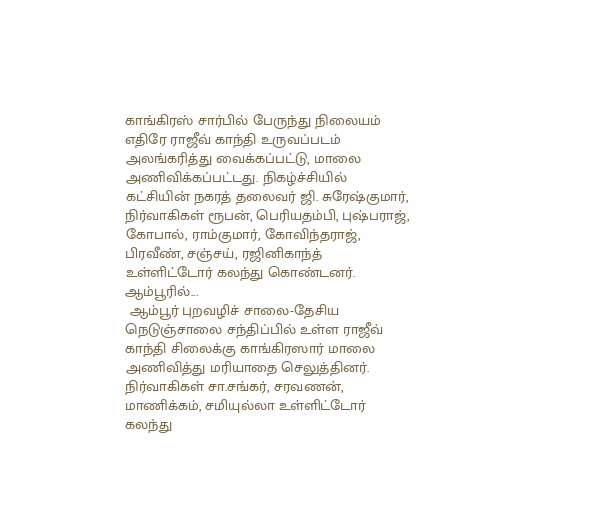காங்கிரஸ் சார்பில் பேருந்து நிலையம் எதிரே ராஜீவ் காந்தி உருவப்படம் அலங்கரித்து வைக்கப்பட்டு, மாலை அணிவிக்கப்பட்டது. நிகழ்ச்சியில் கட்சியின் நகரத் தலைவர் ஜி. சுரேஷ்குமார், நிர்வாகிகள் ரூபன், பெரியதம்பி, புஷ்பராஜ், கோபால், ராம்குமார், கோவிந்தராஜ், பிரவீண், சஞ்சய், ரஜினிகாந்த் உள்ளிட்டோர் கலந்து கொண்டனர்.
ஆம்பூரில்...
 ஆம்பூர் புறவழிச் சாலை-தேசிய நெடுஞ்சாலை சந்திப்பில் உள்ள ராஜீவ் காந்தி சிலைக்கு காங்கிரஸார் மாலை அணிவித்து மரியாதை செலுத்தினர். நிர்வாகிகள் சா.சங்கர், சரவணன், மாணிக்கம், சமியுல்லா உள்ளிட்டோர் கலந்து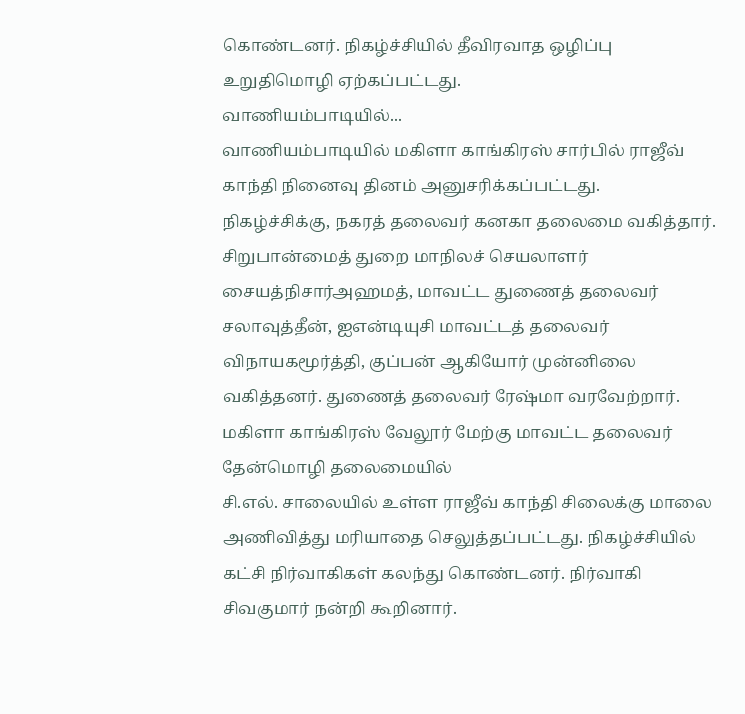கொண்டனர். நிகழ்ச்சியில் தீவிரவாத ஒழிப்பு உறுதிமொழி ஏற்கப்பட்டது.
வாணியம்பாடியில்...
வாணியம்பாடியில் மகிளா காங்கிரஸ் சார்பில் ராஜீவ் காந்தி நினைவு தினம் அனுசரிக்கப்பட்டது.
நிகழ்ச்சிக்கு, நகரத் தலைவர் கனகா தலைமை வகித்தார். சிறுபான்மைத் துறை மாநிலச் செயலாளர் சையத்நிசார்அஹமத், மாவட்ட துணைத் தலைவர் சலாவுத்தீன், ஐஎன்டியுசி மாவட்டத் தலைவர் விநாயகமூர்த்தி, குப்பன் ஆகியோர் முன்னிலை வகித்தனர். துணைத் தலைவர் ரேஷ்மா வரவேற்றார்.
மகிளா காங்கிரஸ் வேலூர் மேற்கு மாவட்ட தலைவர் தேன்மொழி தலைமையில்
சி.எல். சாலையில் உள்ள ராஜீவ் காந்தி சிலைக்கு மாலை அணிவித்து மரியாதை செலுத்தப்பட்டது. நிகழ்ச்சியில் கட்சி நிர்வாகிகள் கலந்து கொண்டனர். நிர்வாகி சிவகுமார் நன்றி கூறினார்.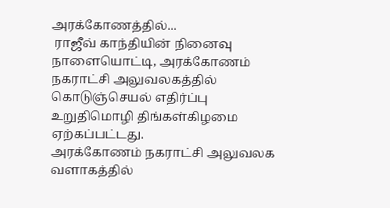அரக்கோணத்தில்...
 ராஜீவ் காந்தியின் நினைவு நாளையொட்டி, அரக்கோணம் நகராட்சி அலுவலகத்தில் கொடுஞ்செயல் எதிர்ப்பு உறுதிமொழி திங்கள்கிழமை ஏற்கப்பட்டது.
அரக்கோணம் நகராட்சி அலுவலக வளாகத்தில்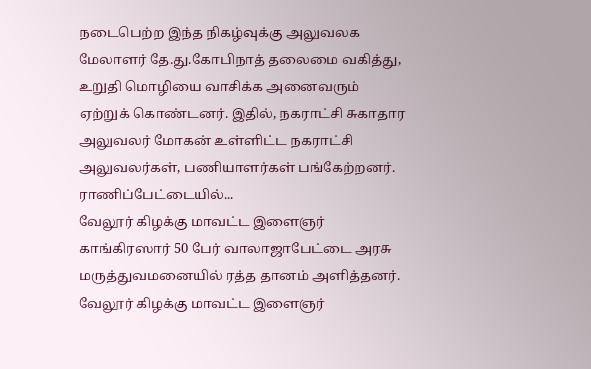நடைபெற்ற இந்த நிகழ்வுக்கு அலுவலக மேலாளர் தே.து.கோபிநாத் தலைமை வகித்து, உறுதி மொழியை வாசிக்க அனைவரும் ஏற்றுக் கொண்டனர். இதில், நகராட்சி சுகாதார அலுவலர் மோகன் உள்ளிட்ட நகராட்சி அலுவலர்கள், பணியாளர்கள் பங்கேற்றனர்.
ராணிப்பேட்டையில்...
வேலூர் கிழக்கு மாவட்ட இளைஞர் காங்கிரஸார் 50 பேர் வாலாஜாபேட்டை அரசு மருத்துவமனையில் ரத்த தானம் அளித்தனர்.
வேலூர் கிழக்கு மாவட்ட இளைஞர்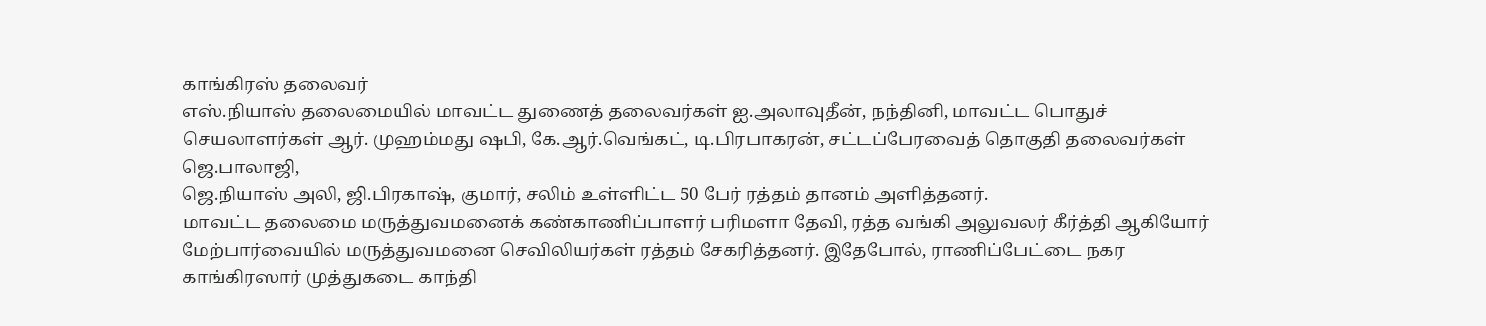காங்கிரஸ் தலைவர்
எஸ்.நியாஸ் தலைமையில் மாவட்ட துணைத் தலைவர்கள் ஐ.அலாவுதீன், நந்தினி, மாவட்ட பொதுச் செயலாளர்கள் ஆர். முஹம்மது ஷபி, கே.ஆர்.வெங்கட், டி.பிரபாகரன், சட்டப்பேரவைத் தொகுதி தலைவர்கள் ஜெ.பாலாஜி,
ஜெ.நியாஸ் அலி, ஜி.பிரகாஷ், குமார், சலிம் உள்ளிட்ட 50 பேர் ரத்தம் தானம் அளித்தனர்.
மாவட்ட தலைமை மருத்துவமனைக் கண்காணிப்பாளர் பரிமளா தேவி, ரத்த வங்கி அலுவலர் கீர்த்தி ஆகியோர் மேற்பார்வையில் மருத்துவமனை செவிலியர்கள் ரத்தம் சேகரித்தனர். இதேபோல், ராணிப்பேட்டை நகர காங்கிரஸார் முத்துகடை காந்தி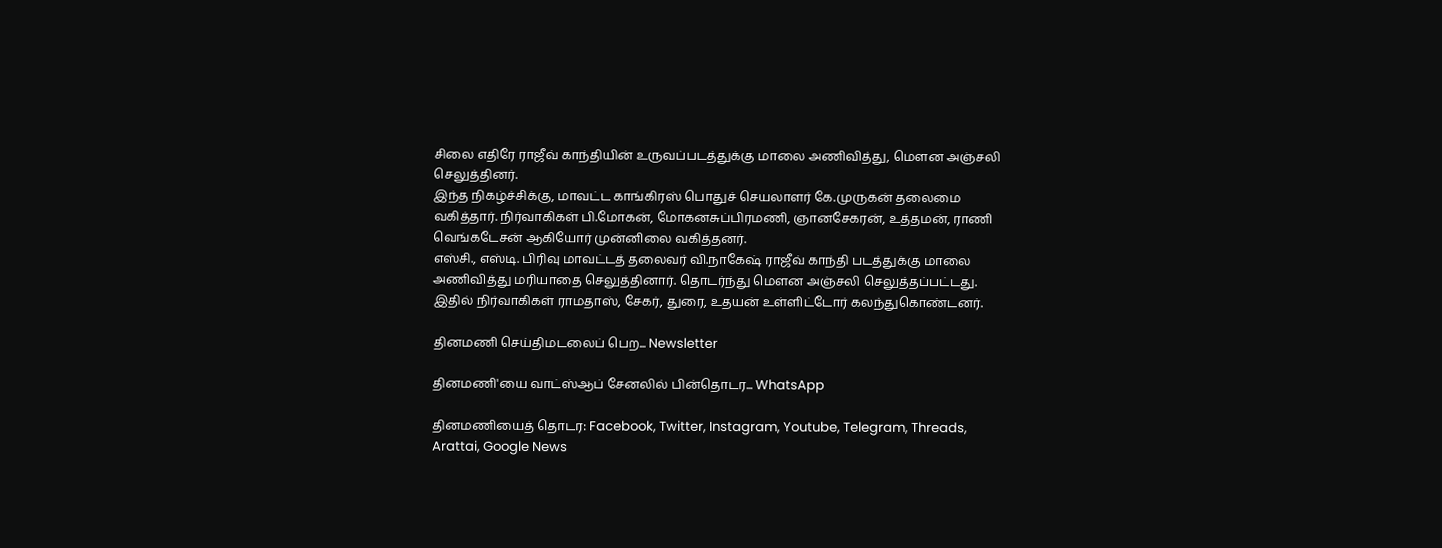சிலை எதிரே ராஜீவ் காந்தியின் உருவப்படத்துக்கு மாலை அணிவித்து, மெளன அஞ்சலி செலுத்தினர்.
இந்த நிகழ்ச்சிக்கு, மாவட்ட காங்கிரஸ் பொதுச் செயலாளர் கே.முருகன் தலைமை வகித்தார். நிர்வாகிகள் பி.மோகன், மோகனசுப்பிரமணி, ஞானசேகரன், உத்தமன், ராணி வெங்கடேசன் ஆகியோர் முன்னிலை வகித்தனர்.
எஸ்சி., எஸ்டி. பிரிவு மாவட்டத் தலைவர் வி.நாகேஷ் ராஜீவ் காந்தி படத்துக்கு மாலை அணிவித்து மரியாதை செலுத்தினார். தொடர்ந்து மெளன அஞ்சலி செலுத்தப்பட்டது.
இதில் நிர்வாகிகள் ராமதாஸ், சேகர், துரை, உதயன் உள்ளிட்டோர் கலந்துகொண்டனர்.

தினமணி செய்திமடலைப் பெற... Newsletter

தினமணி'யை வாட்ஸ்ஆப் சேனலில் பின்தொடர... WhatsApp

தினமணியைத் தொடர: Facebook, Twitter, Instagram, Youtube, Telegram, Threads, Arattai, Google News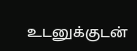உடனுக்குடன்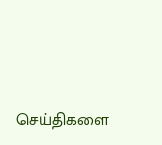செய்திகளை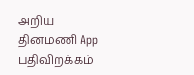அறிய தினமணி App பதிவிறக்கம்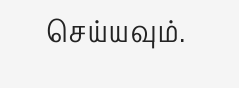செய்யவும்.